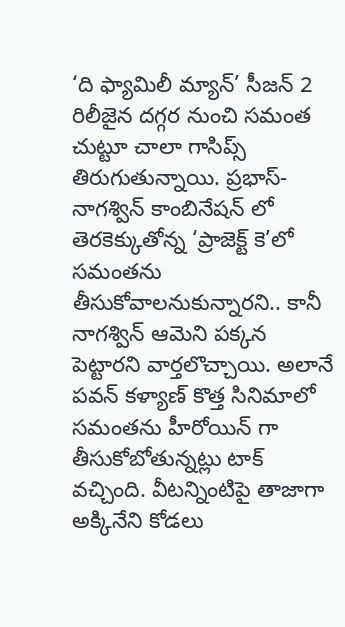‘ది ఫ్యామిలీ మ్యాన్’ సీజన్ 2 రిలీజైన దగ్గర నుంచి సమంత చుట్టూ చాలా గాసిప్స్ తిరుగుతున్నాయి. ప్రభాస్-నాగశ్విన్ కాంబినేషన్ లో తెరకెక్కుతోన్న ‘ప్రాజెక్ట్ కె’లో సమంతను తీసుకోవాలనుకున్నారని.. కానీ నాగశ్విన్ ఆమెని పక్కన పెట్టారని వార్తలొచ్చాయి. అలానే పవన్ కళ్యాణ్ కొత్త సినిమాలో సమంతను హీరోయిన్ గా తీసుకోబోతున్నట్లు టాక్ వచ్చింది. వీటన్నింటిపై తాజాగా అక్కినేని కోడలు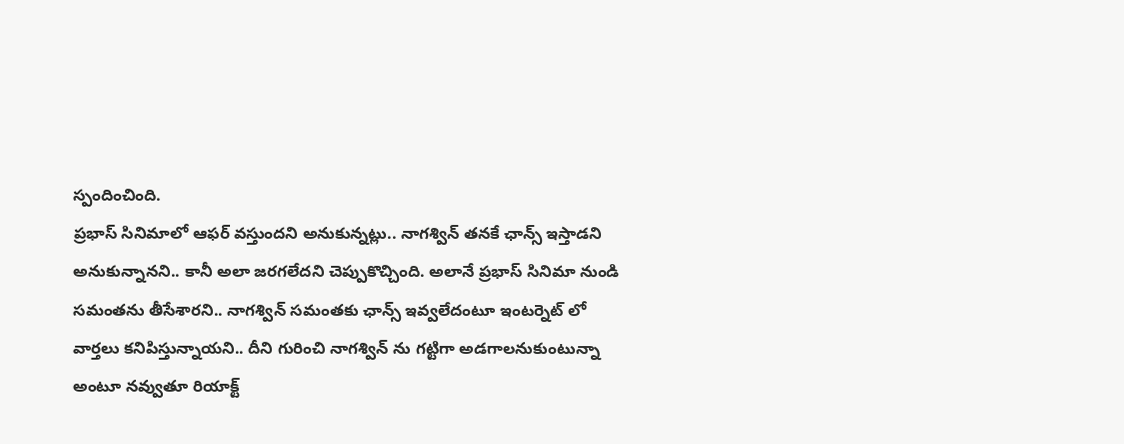స్పందించింది.
ప్రభాస్ సినిమాలో ఆఫర్ వస్తుందని అనుకున్నట్లు.. నాగశ్విన్ తనకే ఛాన్స్ ఇస్తాడని అనుకున్నానని.. కానీ అలా జరగలేదని చెప్పుకొచ్చింది. అలానే ప్రభాస్ సినిమా నుండి సమంతను తీసేశారని.. నాగశ్విన్ సమంతకు ఛాన్స్ ఇవ్వలేదంటూ ఇంటర్నెట్ లో వార్తలు కనిపిస్తున్నాయని.. దీని గురించి నాగశ్విన్ ను గట్టిగా అడగాలనుకుంటున్నా అంటూ నవ్వుతూ రియాక్ట్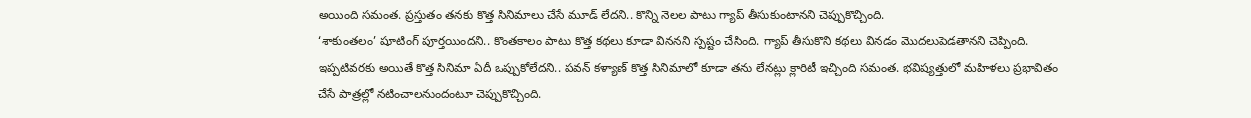అయింది సమంత. ప్రస్తుతం తనకు కొత్త సినిమాలు చేసే మూడ్ లేదని.. కొన్ని నెలల పాటు గ్యాప్ తీసుకుంటానని చెప్పుకొచ్చింది.
‘శాకుంతలం’ షూటింగ్ పూర్తయిందని.. కొంతకాలం పాటు కొత్త కథలు కూడా విననని స్పష్టం చేసింది. గ్యాప్ తీసుకొని కథలు వినడం మొదలుపెడతానని చెప్పింది. ఇప్పటివరకు అయితే కొత్త సినిమా ఏదీ ఒప్పుకోలేదని.. పవన్ కళ్యాణ్ కొత్త సినిమాలో కూడా తను లేనట్లు క్లారిటీ ఇచ్చింది సమంత. భవిష్యత్తులో మహిళలు ప్రభావితం చేసే పాత్రల్లో నటించాలనుందంటూ చెప్పుకొచ్చింది.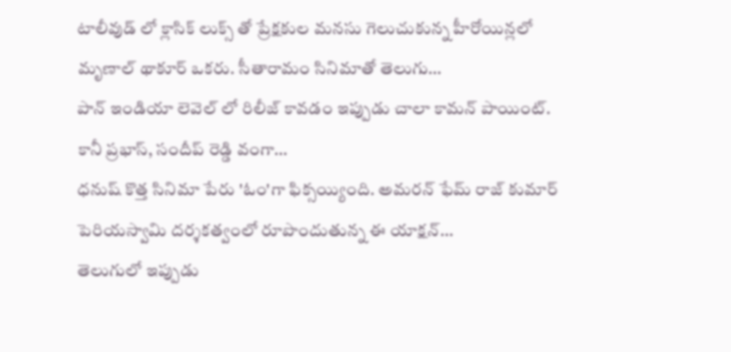టాలీవుడ్ లో క్లాసిక్ లుక్స్ తో ప్రేక్షకుల మనసు గెలుచుకున్న హీరోయిన్లలో మృణాల్ థాకూర్ ఒకరు. సీతారామం సినిమాతో తెలుగు…
పాన్ ఇండియా లెవెల్ లో రిలీజ్ కావడం ఇప్పుడు చాలా కామన్ పాయింట్. కానీ ప్రభాస్, సందీప్ రెడ్డి వంగా…
ధనుష్ కొత్త సినిమా పేరు 'ఓం'గా ఫిక్సయ్యింది. అమరన్ ఫేమ్ రాజ్ కుమార్ పెరియస్వామి దర్శకత్వంలో రూపొందుతున్న ఈ యాక్షన్…
తెలుగులో ఇప్పుడు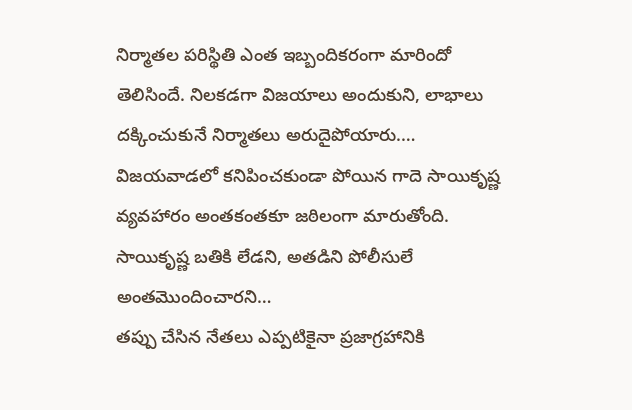నిర్మాతల పరిస్థితి ఎంత ఇబ్బందికరంగా మారిందో తెలిసిందే. నిలకడగా విజయాలు అందుకుని, లాభాలు దక్కించుకునే నిర్మాతలు అరుదైపోయారు.…
విజయవాడలో కనిపించకుండా పోయిన గాదె సాయికృష్ణ వ్యవహారం అంతకంతకూ జఠిలంగా మారుతోంది. సాయికృష్ణ బతికి లేడని, అతడిని పోలీసులే అంతమొందించారని…
తప్పు చేసిన నేతలు ఎప్పటికైనా ప్రజాగ్రహానికి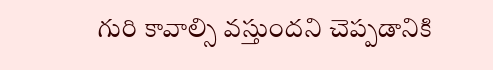గురి కావాల్సి వస్తుందని చెప్పడానికి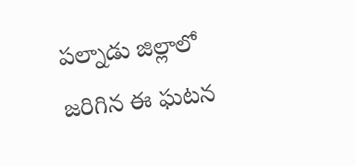పల్నాడు జిల్లాలో జరిగిన ఈ ఘటన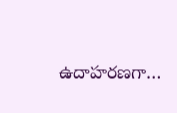ఉదాహరణగా…